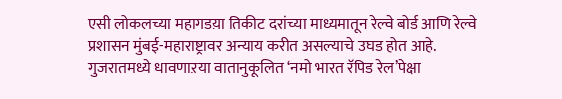एसी लोकलच्या महागडय़ा तिकीट दरांच्या माध्यमातून रेल्वे बोर्ड आणि रेल्वे प्रशासन मुंबई-महाराष्ट्रावर अन्याय करीत असल्याचे उघड होत आहे. गुजरातमध्ये धावणाऱया वातानुकूलित ‘नमो भारत रॅपिड रेल’पेक्षा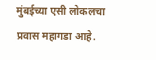मुंबईच्या एसी लोकलचा प्रवास महागडा आहे.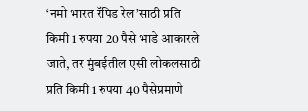‘नमो भारत रॅपिड रेल’साठी प्रति किमी 1 रुपया 20 पैसे भाडे आकारले जाते, तर मुंबईतील एसी लोकलसाठी प्रति किमी 1 रुपया 40 पैसेप्रमाणे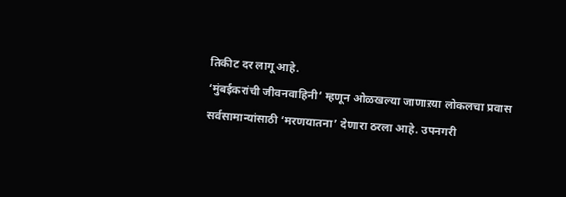तिकीट दर लागू आहे.
‘मुंबईकरांची जीवनवाहिनी’ म्हणून ओळखल्या जाणाऱया लोकलचा प्रवास सर्वसामान्यांसाठी ‘मरणयातना’ देणारा ठरला आहे. उपनगरी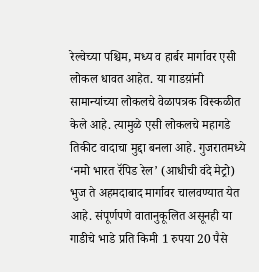रेल्वेच्या पश्चिम, मध्य व हार्बर मार्गावर एसी लोकल धावत आहेत. या गाडय़ांनी सामान्यांच्या लोकलचे वेळापत्रक विस्कळीत केले आहे. त्यामुळे एसी लोकलचे महागडे तिकीट वादाचा मुद्दा बनला आहे. गुजरातमध्ये ‘नमो भारत रॅपिड रेल’ (आधीची वंदे मेट्रो) भुज ते अहमदाबाद मार्गावर चालवण्यात येत आहे. संपूर्णपणे वातानुकूलित असूनही या गाडीचे भाडे प्रति किमी 1 रुपया 20 पैसे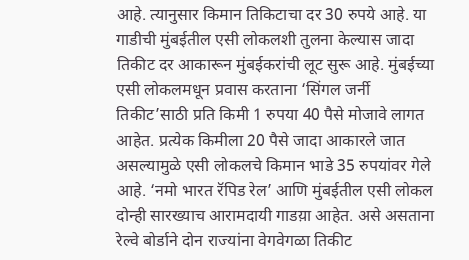आहे. त्यानुसार किमान तिकिटाचा दर 30 रुपये आहे. या गाडीची मुंबईतील एसी लोकलशी तुलना केल्यास जादा तिकीट दर आकारून मुंबईकरांची लूट सुरू आहे. मुंबईच्या एसी लोकलमधून प्रवास करताना ‘सिंगल जर्नी तिकीट’साठी प्रति किमी 1 रुपया 40 पैसे मोजावे लागत आहेत. प्रत्येक किमीला 20 पैसे जादा आकारले जात असल्यामुळे एसी लोकलचे किमान भाडे 35 रुपयांवर गेले आहे. ‘नमो भारत रॅपिड रेल’ आणि मुंबईतील एसी लोकल दोन्ही सारख्याच आरामदायी गाडय़ा आहेत. असे असताना रेल्वे बोर्डाने दोन राज्यांना वेगवेगळा तिकीट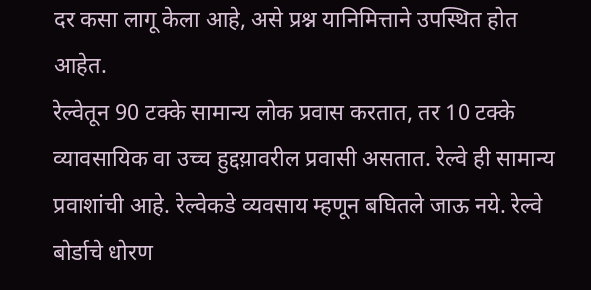दर कसा लागू केला आहे, असे प्रश्न यानिमित्ताने उपस्थित होत आहेत.
रेल्वेतून 90 टक्के सामान्य लोक प्रवास करतात, तर 10 टक्के व्यावसायिक वा उच्च हुद्दय़ावरील प्रवासी असतात. रेल्वे ही सामान्य प्रवाशांची आहे. रेल्वेकडे व्यवसाय म्हणून बघितले जाऊ नये. रेल्वे बोर्डाचे धोरण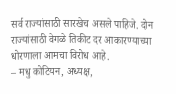सर्व राज्यांसाठी सारखेच असले पाहिजे. दोन राज्यांसाठी वेगळे तिकीट दर आकारण्याच्या धोरणाला आमचा विरोध आहे.
– मधु कोटियन, अध्यक्ष,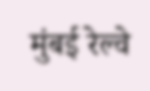मुंबई रेल्वे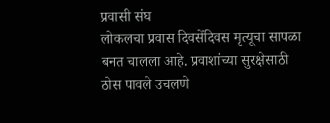प्रवासी संघ
लोकलचा प्रवास दिवसेंदिवस मृत्यूचा सापळा बनत चालला आहे. प्रवाशांच्या सुरक्षेसाठी ठोस पावले उचलणे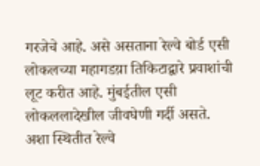गरजेचे आहे. असे असताना रेल्वे बोर्ड एसी लोकलच्या महागडय़ा तिकिटाद्वारे प्रवाशांची लूट करीत आहे. मुंबईतील एसी लोकललादेखील जीवघेणी गर्दी असते. अशा स्थितीत रेल्वे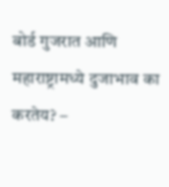बोर्ड गुजरात आणि महाराष्ट्रामध्ये दुजाभाव का करतेय? –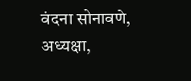वंदना सोनावणे, अध्यक्षा,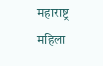महाराष्ट्र महिला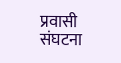प्रवासी संघटना